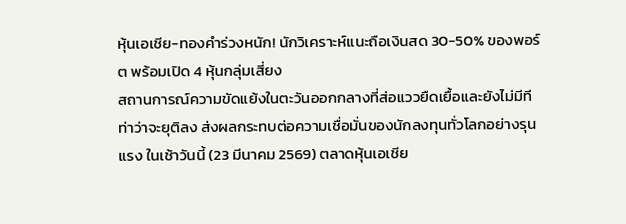หุ้นเอเชีย-ทองคำร่วงหนัก! นักวิเคราะห์แนะถือเงินสด 30-50% ของพอร์ต พร้อมเปิด 4 หุ้นกลุ่มเสี่ยง
สถานการณ์ความขัดแย้งในตะวันออกกลางที่ส่อแววยืดเยื้อและยังไม่มีทีท่าว่าจะยุติลง ส่งผลกระทบต่อความเชื่อมั่นของนักลงทุนทั่วโลกอย่างรุนแรง ในเช้าวันนี้ (23 มีนาคม 2569) ตลาดหุ้นเอเชีย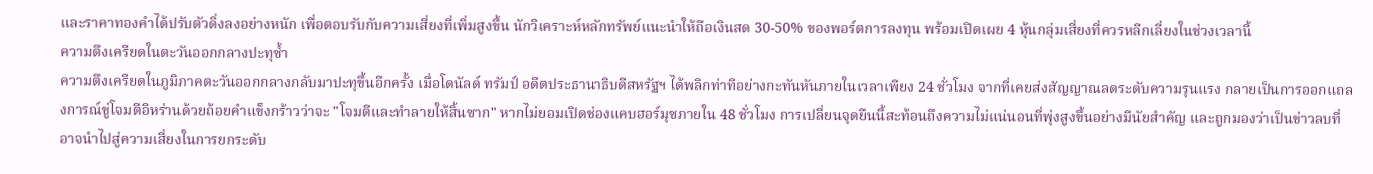และราคาทองคำได้ปรับตัวดิ่งลงอย่างหนัก เพื่อตอบรับกับความเสี่ยงที่เพิ่มสูงขึ้น นักวิเคราะห์หลักทรัพย์แนะนำให้ถือเงินสด 30-50% ของพอร์ตการลงทุน พร้อมเปิดเผย 4 หุ้นกลุ่มเสี่ยงที่ควรหลีกเลี่ยงในช่วงเวลานี้
ความตึงเครียดในตะวันออกกลางปะทุซ้ำ
ความตึงเครียดในภูมิภาคตะวันออกกลางกลับมาปะทุขึ้นอีกครั้ง เมื่อโดนัลด์ ทรัมป์ อดีตประธานาธิบดีสหรัฐฯ ได้พลิกท่าทีอย่างกะทันหันภายในเวลาเพียง 24 ชั่วโมง จากที่เคยส่งสัญญาณลดระดับความรุนแรง กลายเป็นการออกแถลงการณ์ขู่โจมตีอิหร่านด้วยถ้อยคำแข็งกร้าวว่าจะ "โจมตีและทำลายให้สิ้นซาก" หากไม่ยอมเปิดช่องแคบฮอร์มุซภายใน 48 ชั่วโมง การเปลี่ยนจุดยืนนี้สะท้อนถึงความไม่แน่นอนที่พุ่งสูงขึ้นอย่างมีนัยสำคัญ และถูกมองว่าเป็นข่าวลบที่อาจนำไปสู่ความเสี่ยงในการยกระดับ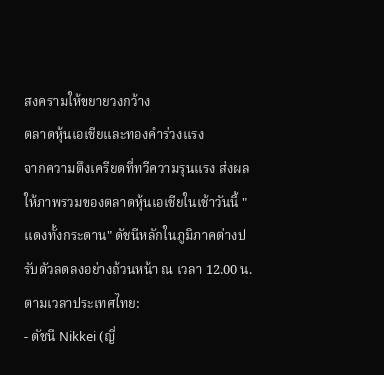สงครามให้ขยายวงกว้าง
ตลาดหุ้นเอเชียและทองคำร่วงแรง
จากความตึงเครียดที่ทวีความรุนแรง ส่งผลให้ภาพรวมของตลาดหุ้นเอเชียในเช้าวันนี้ "แดงทั้งกระดาน" ดัชนีหลักในภูมิภาคต่างปรับตัวลดลงอย่างถ้วนหน้า ณ เวลา 12.00 น. ตามเวลาประเทศไทย:
- ดัชนี Nikkei (ญี่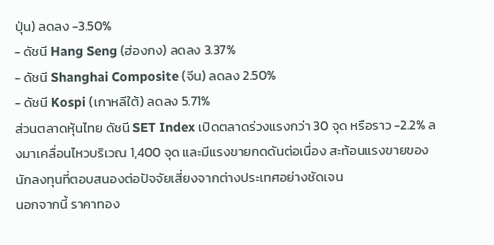ปุ่น) ลดลง -3.50%
- ดัชนี Hang Seng (ฮ่องกง) ลดลง 3.37%
- ดัชนี Shanghai Composite (จีน) ลดลง 2.50%
- ดัชนี Kospi (เกาหลีใต้) ลดลง 5.71%
ส่วนตลาดหุ้นไทย ดัชนี SET Index เปิดตลาดร่วงแรงกว่า 30 จุด หรือราว -2.2% ลงมาเคลื่อนไหวบริเวณ 1,400 จุด และมีแรงขายกดดันต่อเนื่อง สะท้อนแรงขายของนักลงทุนที่ตอบสนองต่อปัจจัยเสี่ยงจากต่างประเทศอย่างชัดเจน
นอกจากนี้ ราคาทอง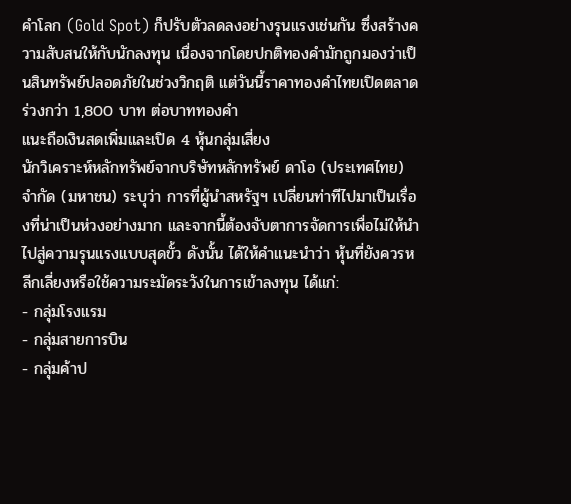คำโลก (Gold Spot) ก็ปรับตัวลดลงอย่างรุนแรงเช่นกัน ซึ่งสร้างความสับสนให้กับนักลงทุน เนื่องจากโดยปกติทองคำมักถูกมองว่าเป็นสินทรัพย์ปลอดภัยในช่วงวิกฤติ แต่วันนี้ราคาทองคำไทยเปิดตลาดร่วงกว่า 1,800 บาท ต่อบาททองคำ
แนะถือเงินสดเพิ่มและเปิด 4 หุ้นกลุ่มเสี่ยง
นักวิเคราะห์หลักทรัพย์จากบริษัทหลักทรัพย์ ดาโอ (ประเทศไทย) จำกัด (มหาชน) ระบุว่า การที่ผู้นำสหรัฐฯ เปลี่ยนท่าทีไปมาเป็นเรื่องที่น่าเป็นห่วงอย่างมาก และจากนี้ต้องจับตาการจัดการเพื่อไม่ให้นำไปสู่ความรุนแรงแบบสุดขั้ว ดังนั้น ได้ให้คำแนะนำว่า หุ้นที่ยังควรหลีกเลี่ยงหรือใช้ความระมัดระวังในการเข้าลงทุน ได้แก่:
- กลุ่มโรงแรม
- กลุ่มสายการบิน
- กลุ่มค้าป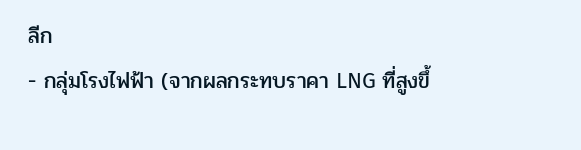ลีก
- กลุ่มโรงไฟฟ้า (จากผลกระทบราคา LNG ที่สูงขึ้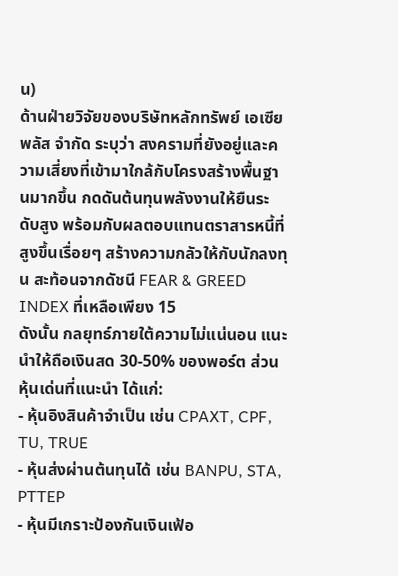น)
ด้านฝ่ายวิจัยของบริษัทหลักทรัพย์ เอเซีย พลัส จำกัด ระบุว่า สงครามที่ยังอยู่และความเสี่ยงที่เข้ามาใกล้กับโครงสร้างพื้นฐานมากขึ้น กดดันต้นทุนพลังงานให้ยืนระดับสูง พร้อมกับผลตอบแทนตราสารหนี้ที่สูงขึ้นเรื่อยๆ สร้างความกลัวให้กับนักลงทุน สะท้อนจากดัชนี FEAR & GREED INDEX ที่เหลือเพียง 15
ดังนั้น กลยุทธ์ภายใต้ความไม่แน่นอน แนะนำให้ถือเงินสด 30-50% ของพอร์ต ส่วนหุ้นเด่นที่แนะนำ ได้แก่:
- หุ้นอิงสินค้าจำเป็น เช่น CPAXT, CPF, TU, TRUE
- หุ้นส่งผ่านต้นทุนได้ เช่น BANPU, STA, PTTEP
- หุ้นมีเกราะป้องกันเงินเฟ้อ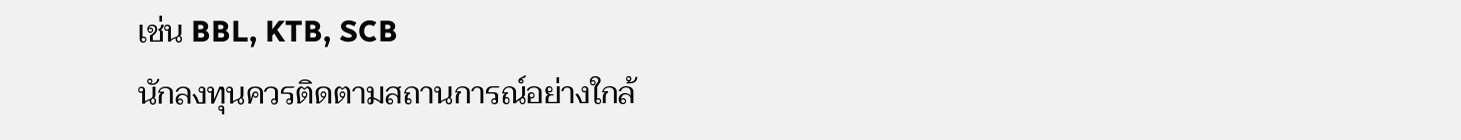เช่น BBL, KTB, SCB
นักลงทุนควรติดตามสถานการณ์อย่างใกล้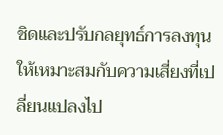ชิดและปรับกลยุทธ์การลงทุนให้เหมาะสมกับความเสี่ยงที่เปลี่ยนแปลงไป